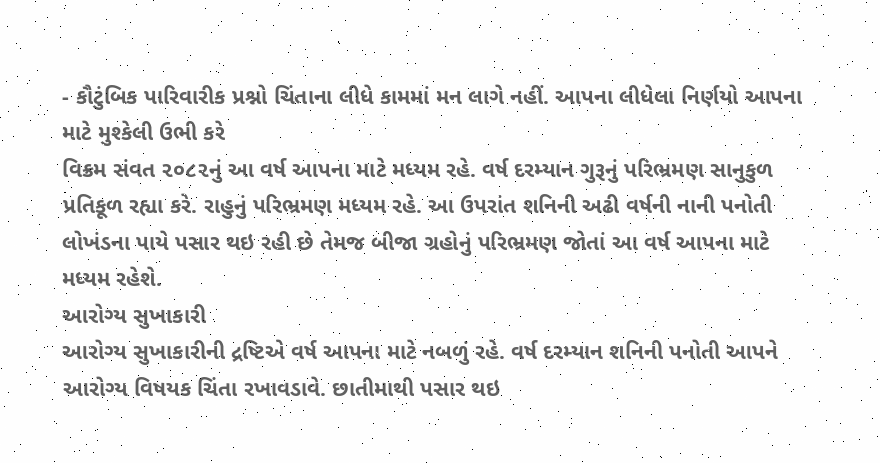- કૌટુંબિક પારિવારીક પ્રશ્નો ચિંતાના લીધે કામમાં મન લાગે નહીં. આપના લીધેલા નિર્ણયો આપના માટે મુશ્કેલી ઉભી કરે
વિક્રમ સંવત ૨૦૮૨નું આ વર્ષ આપના માટે મધ્યમ રહે. વર્ષ દરમ્યાન ગુરૂનું પરિભ્રમણ સાનુકુળ પ્રતિકૂળ રહ્યા કરે. રાહુનું પરિભ્રમણ મધ્યમ રહે. આ ઉપરાંત શનિની અઢી વર્ષની નાની પનોતી લોખંડના પાયે પસાર થઇ રહી છે તેમજ બીજા ગ્રહોનું પરિભ્રમણ જોતાં આ વર્ષ આપના માટે મધ્યમ રહેશે.
આરોગ્ય સુખાકારી
આરોગ્ય સુખાકારીની દ્રષ્ટિએ વર્ષ આપના માટે નબળું રહે. વર્ષ દરમ્યાન શનિની પનોતી આપને આરોગ્ય વિષયક ચિંતા રખાવડાવે. છાતીમાથી પસાર થઇ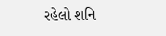રહેલો શનિ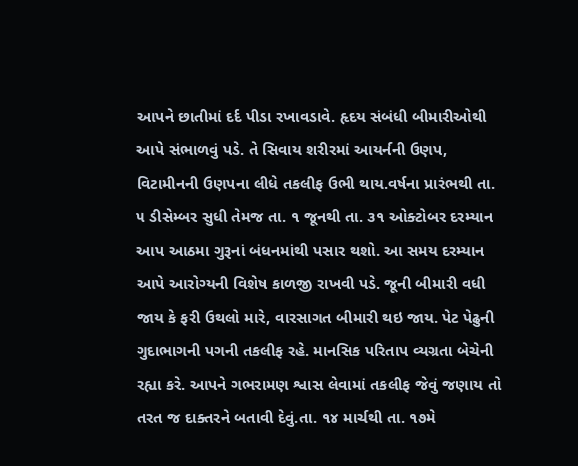આપને છાતીમાં દર્દ પીડા રખાવડાવે. હૃદય સંબંધી બીમારીઓથી આપે સંભાળવું પડે. તે સિવાય શરીરમાં આયર્નની ઉણપ, વિટામીનની ઉણપના લીધે તકલીફ ઉભી થાય.વર્ષના પ્રારંભથી તા. ૫ ડીસેમ્બર સુધી તેમજ તા. ૧ જૂનથી તા. ૩૧ ઓક્ટોબર દરમ્યાન આપ આઠમા ગુરૂનાં બંધનમાંથી પસાર થશો. આ સમય દરમ્યાન આપે આરોગ્યની વિશેષ કાળજી રાખવી પડે. જૂની બીમારી વધી જાય કે ફરી ઉથલો મારે, વારસાગત બીમારી થઇ જાય. પેટ પેઢુની ગુદાભાગની પગની તકલીફ રહે. માનસિક પરિતાપ વ્યગ્રતા બેચેની રહ્યા કરે. આપને ગભરામણ શ્વાસ લેવામાં તકલીફ જેવું જણાય તો તરત જ દાક્તરને બતાવી દેવું.તા. ૧૪ માર્ચથી તા. ૧૭મે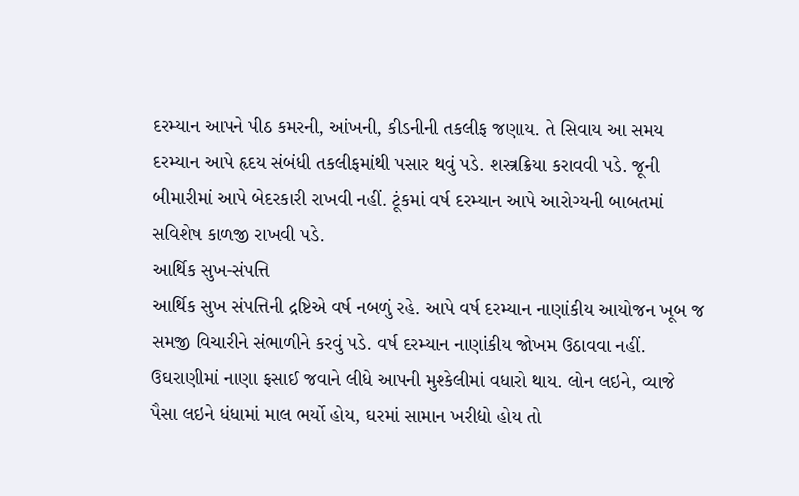દરમ્યાન આપને પીઠ કમરની, આંખની, કીડનીની તકલીફ જણાય. તે સિવાય આ સમય દરમ્યાન આપે હૃદય સંબંધી તકલીફમાંથી પસાર થવું પડે. શસ્ત્રક્રિયા કરાવવી પડે. જૂની બીમારીમાં આપે બેદરકારી રાખવી નહીં. ટૂંકમાં વર્ષ દરમ્યાન આપે આરોગ્યની બાબતમાં સવિશેષ કાળજી રાખવી પડે.
આર્થિક સુખ-સંપત્તિ
આર્થિક સુખ સંપત્તિની દ્રષ્ટિએ વર્ષ નબળું રહે. આપે વર્ષ દરમ્યાન નાણાંકીય આયોજન ખૂબ જ સમજી વિચારીને સંભાળીને કરવું પડે. વર્ષ દરમ્યાન નાણાંકીય જોખમ ઉઠાવવા નહીં. ઉઘરાણીમાં નાણા ફસાઈ જવાને લીધે આપની મુશ્કેલીમાં વધારો થાય. લોન લઇને, વ્યાજે પૈસા લઇને ધંધામાં માલ ભર્યો હોય, ઘરમાં સામાન ખરીદ્યો હોય તો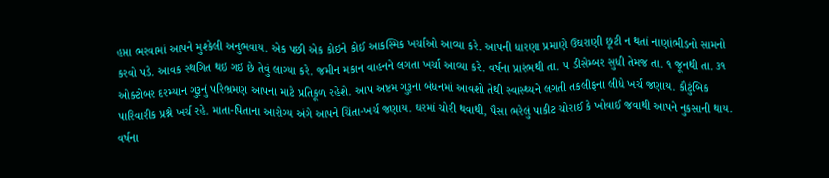હપ્તા ભરવામાં આપને મુશ્કેલી અનુભવાય. એક પછી એક કોઇને કોઈ આકસ્મિક ખર્ચાઓ આવ્યા કરે. આપની ધારણા પ્રમાણે ઉઘરાણી છૂટી ન થતાં નાણાંભીડનો સામનો કરવો પડે. આવક સ્થગિત થઇ ગઇ છે તેવું લાગ્યા કરે. જમીન મકાન વાહનને લગતા ખર્ચા આવ્યા કરે. વર્ષના પ્રારંભથી તા. ૫ ડીસેમ્બર સુધી તેમજ તા. ૧ જૂનથી તા. ૩૧ ઓક્ટોબર દરમ્યાન ગુરૂનું પરિભ્રમણ આપના માટે પ્રતિકૂળ રહેશે. આપ અષ્ટમ ગુરૂના બંધનમાં આવશો તેથી સ્વાસ્થ્યને લગતી તકલીફના લીધે ખર્ચ જણાય. કૌટુંબિક પારિવારીક પ્રશ્ને ખર્ચ રહે. માતા-પિતાના આરોગ્ય અંગે આપને ચિંતા-ખર્ચ જણાય. ઘરમાં ચોરી થવાથી, પૈસા ભરેલું પાકીટ ચોરાઈ કે ખોવાઈ જવાથી આપને નુકસાની થાય. વર્ષના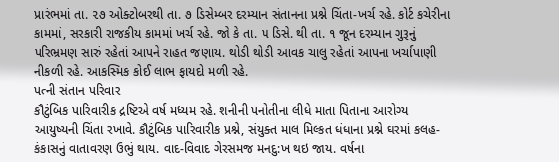પ્રારંભમાં તા. ૨૭ ઓક્ટોબરથી તા. ૭ ડિસેમ્બર દરમ્યાન સંતાનના પ્રશ્ને ચિંતા-ખર્ચ રહે. કોર્ટ કચેરીના કામમાં, સરકારી રાજકીય કામમાં ખર્ચ રહે. જો કે તા. ૫ ડિસે. થી તા. ૧ જૂન દરમ્યાન ગુરૂનું પરિભ્રમણ સારું રહેતાં આપને રાહત જણાય. થોડી થોડી આવક ચાલુ રહેતાં આપના ખર્ચાપાણી નીકળી રહે. આકસ્મિક કોઈ લાભ ફાયદો મળી રહે.
પત્ની સંતાન પરિવાર
કૌટુંબિક પારિવારીક દ્રષ્ટિએ વર્ષ મધ્યમ રહે. શનીની પનોતીના લીધે માતા પિતાના આરોગ્ય આયુષ્યની ચિંતા રખાવે. કૌટુંબિક પારિવારીક પ્રશ્ને, સંયુક્ત માલ મિલ્કત ધંધાના પ્રશ્ને ઘરમાં કલહ-કંકાસનું વાતાવરણ ઉભું થાય. વાદ-વિવાદ ગેરસમજ મનદુ:ખ થઇ જાય. વર્ષના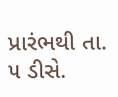પ્રારંભથી તા. ૫ ડીસે.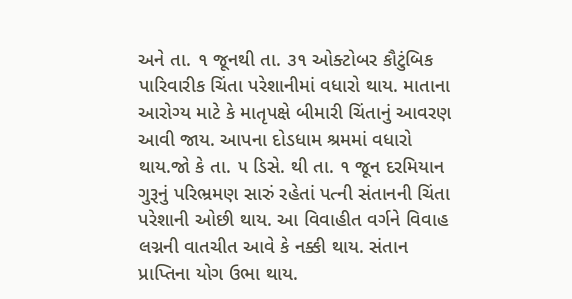અને તા. ૧ જૂનથી તા. ૩૧ ઓક્ટોબર કૌટુંબિક પારિવારીક ચિંતા પરેશાનીમાં વધારો થાય. માતાના આરોગ્ય માટે કે માતૃપક્ષે બીમારી ચિંતાનું આવરણ આવી જાય. આપના દોડધામ શ્રમમાં વધારો થાય.જો કે તા. ૫ ડિસે. થી તા. ૧ જૂન દરમિયાન ગુરૂનું પરિભ્રમણ સારું રહેતાં પત્ની સંતાનની ચિંતા પરેશાની ઓછી થાય. આ વિવાહીત વર્ગને વિવાહ લગ્નની વાતચીત આવે કે નક્કી થાય. સંતાન પ્રાપ્તિના યોગ ઉભા થાય.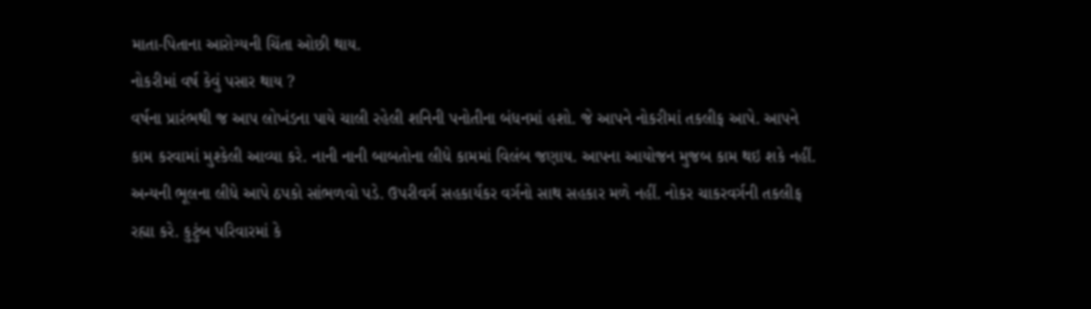માતા-પિતાના આરોગ્યની ચિંતા ઓછી થાય.
નોકરીમાં વર્ષ કેવું પસાર થાય ?
વર્ષના પ્રારંભથી જ આપ લોખંડના પાયે ચાલી રહેલી શનિની પનોતીના બંધનમાં હશો. જે આપને નોકરીમાં તકલીફ આપે. આપને કામ કરવામાં મુશ્કેલી આવ્યા કરે. નાની નાની બાબતોના લીધે કામમાં વિલંબ જણાય. આપના આયોજન મુજબ કામ થઇ શકે નહીં. અન્યની ભૂલના લીધે આપે ઠપકો સાંભળવો પડે. ઉપરીવર્ગ સહકાર્યકર વર્ગનો સાથ સહકાર મળે નહીં. નોકર ચાકરવર્ગની તકલીફ રહ્યા કરે. કુટુંબ પરિવારમાં કે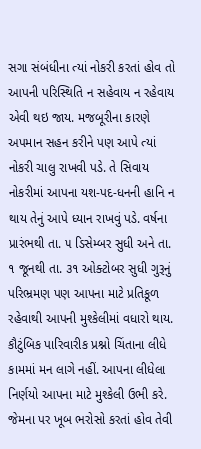સગા સંબંધીના ત્યાં નોકરી કરતાં હોવ તો આપની પરિસ્થિતિ ન સહેવાય ન રહેવાય એવી થઇ જાય. મજબૂરીના કારણે અપમાન સહન કરીને પણ આપે ત્યાં નોકરી ચાલુ રાખવી પડે. તે સિવાય નોકરીમાં આપના યશ-પદ-ધનની હાનિ ન થાય તેનું આપે ધ્યાન રાખવું પડે. વર્ષના પ્રારંભથી તા. ૫ ડિસેમ્બર સુધી અને તા. ૧ જૂનથી તા. ૩૧ ઓક્ટોબર સુધી ગુરૂનું પરિભ્રમણ પણ આપના માટે પ્રતિકૂળ રહેવાથી આપની મુશ્કેલીમાં વધારો થાય. કૌટુંબિક પારિવારીક પ્રશ્નો ચિંતાના લીધે કામમાં મન લાગે નહીં. આપના લીધેલા નિર્ણયો આપના માટે મુશ્કેલી ઉભી કરે. જેમના પર ખૂબ ભરોસો કરતાં હોવ તેવી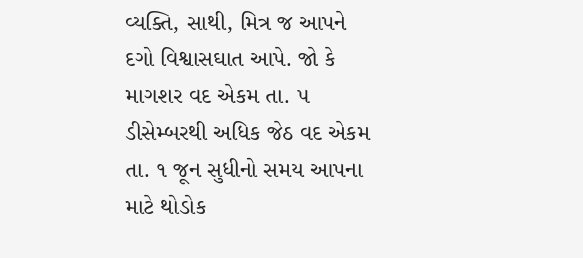વ્યક્તિ, સાથી, મિત્ર જ આપને દગો વિશ્વાસઘાત આપે. જો કે માગશર વદ એકમ તા. ૫ ડીસેમ્બરથી અધિક જેઠ વદ એકમ તા. ૧ જૂન સુધીનો સમય આપના માટે થોડોક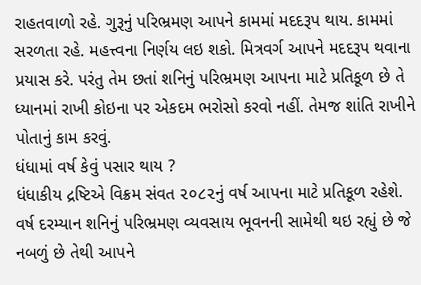રાહતવાળો રહે. ગુરૂનું પરિભ્રમણ આપને કામમાં મદદરૂપ થાય. કામમાં સરળતા રહે. મહત્ત્વના નિર્ણય લઇ શકો. મિત્રવર્ગ આપને મદદરૂપ થવાના પ્રયાસ કરે. પરંતુ તેમ છતાં શનિનું પરિભ્રમણ આપના માટે પ્રતિકૂળ છે તે ધ્યાનમાં રાખી કોઇના પર એકદમ ભરોસો કરવો નહીં. તેમજ શાંતિ રાખીને પોતાનું કામ કરવું.
ધંધામાં વર્ષ કેવું પસાર થાય ?
ધંધાકીય દ્રષ્ટિએ વિક્રમ સંવત ૨૦૮૨નું વર્ષ આપના માટે પ્રતિકૂળ રહેશે. વર્ષ દરમ્યાન શનિનું પરિભ્રમણ વ્યવસાય ભૂવનની સામેથી થઇ રહ્યું છે જે નબળું છે તેથી આપને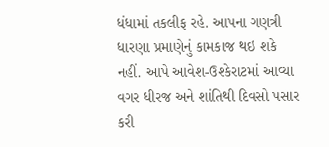ધંધામાં તકલીફ રહે. આપના ગણત્રી ધારણા પ્રમાણેનું કામકાજ થઇ શકે નહીં. આપે આવેશ-ઉશ્કેરાટમાં આવ્યા વગર ધીરજ અને શાંતિથી દિવસો પસાર કરી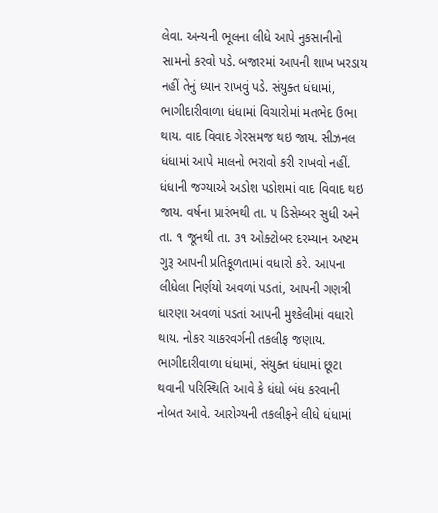લેવા. અન્યની ભૂલના લીધે આપે નુકસાનીનો સામનો કરવો પડે. બજારમાં આપની શાખ ખરડાય નહીં તેનું ધ્યાન રાખવું પડે. સંયુક્ત ધંધામાં, ભાગીદારીવાળા ધંધામાં વિચારોમાં મતભેદ ઉભા થાય. વાદ વિવાદ ગેરસમજ થઇ જાય. સીઝનલ ધંધામાં આપે માલનો ભરાવો કરી રાખવો નહીં. ધંધાની જગ્યાએ અડોશ પડોશમાં વાદ વિવાદ થઇ જાય. વર્ષના પ્રારંભથી તા. ૫ ડિસેમ્બર સુધી અને તા. ૧ જૂનથી તા. ૩૧ ઓક્ટોબર દરમ્યાન અષ્ટમ ગુરૂ આપની પ્રતિકૂળતામાં વધારો કરે. આપના લીધેલા નિર્ણયો અવળાં પડતાં, આપની ગણત્રી ધારણા અવળાં પડતાં આપની મુશ્કેલીમાં વધારો થાય. નોકર ચાકરવર્ગની તકલીફ જણાય. ભાગીદારીવાળા ધંધામાં, સંયુક્ત ધંધામાં છૂટા થવાની પરિસ્થિતિ આવે કે ધંધો બંધ કરવાની નોબત આવે. આરોગ્યની તકલીફને લીધે ધંધામાં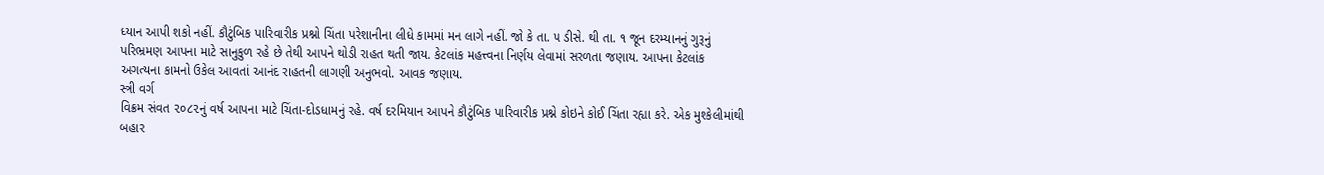ધ્યાન આપી શકો નહીં. કૌટુંબિક પારિવારીક પ્રશ્નો ચિંતા પરેશાનીના લીધે કામમાં મન લાગે નહીં. જો કે તા. ૫ ડીસે. થી તા. ૧ જૂન દરમ્યાનનું ગુરૂનું પરિભ્રમણ આપના માટે સાનુકુળ રહે છે તેથી આપને થોડી રાહત થતી જાય. કેટલાંક મહત્ત્વના નિર્ણય લેવામાં સરળતા જણાય. આપના કેટલાંક અગત્યના કામનો ઉકેલ આવતાં આનંદ રાહતની લાગણી અનુભવો. આવક જણાય.
સ્ત્રી વર્ગ
વિક્રમ સંવત ૨૦૮૨નું વર્ષ આપના માટે ચિંતા-દોડધામનું રહે. વર્ષ દરમિયાન આપને કૌટુંબિક પારિવારીક પ્રશ્ને કોઇને કોઈ ચિંતા રહ્યા કરે. એક મુશ્કેલીમાંથી બહાર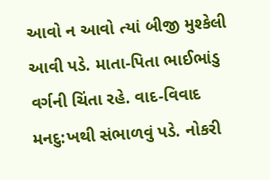આવો ન આવો ત્યાં બીજી મુશ્કેલી આવી પડે. માતા-પિતા ભાઈભાંડુ વર્ગની ચિંતા રહે. વાદ-વિવાદ મનદુ:ખથી સંભાળવું પડે. નોકરી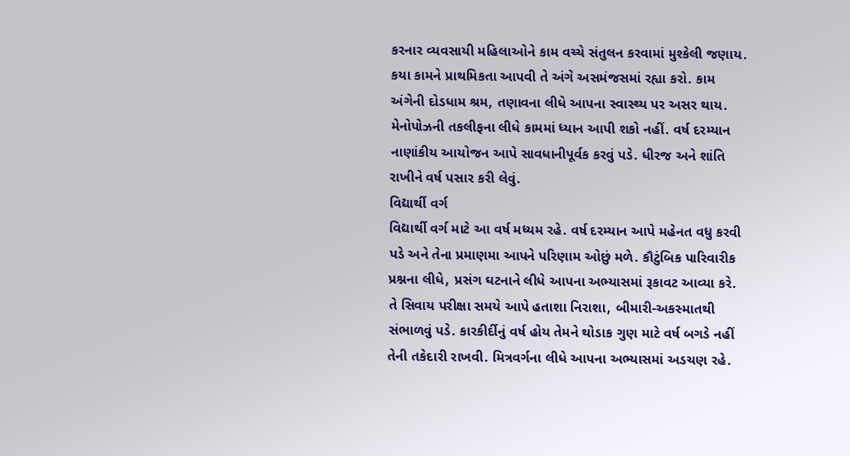કરનાર વ્યવસાયી મહિલાઓને કામ વચ્ચે સંતુલન કરવામાં મુશ્કેલી જણાય. કયા કામને પ્રાથમિકતા આપવી તે અંગે અસમંજસમાં રહ્યા કરો. કામ અંગેની દોડધામ શ્રમ, તણાવના લીધે આપના સ્વાસ્થ્ય પર અસર થાય. મેનોપોઝની તકલીફના લીધે કામમાં ધ્યાન આપી શકો નહીં. વર્ષ દરમ્યાન નાણાંકીય આયોજન આપે સાવધાનીપૂર્વક કરવું પડે. ધીરજ અને શાંતિ રાખીને વર્ષ પસાર કરી લેવું.
વિદ્યાર્થી વર્ગ
વિદ્યાર્થી વર્ગ માટે આ વર્ષ મધ્યમ રહે. વર્ષ દરમ્યાન આપે મહેનત વધુ કરવી પડે અને તેના પ્રમાણમા આપને પરિણામ ઓછું મળે. કૌટુંબિક પારિવારીક પ્રશ્નના લીધે, પ્રસંગ ઘટનાને લીધે આપના અભ્યાસમાં રૂકાવટ આવ્યા કરે. તે સિવાય પરીક્ષા સમયે આપે હતાશા નિરાશા, બીમારી-અકસ્માતથી સંભાળવું પડે. કારકીર્દીનું વર્ષ હોય તેમને થોડાક ગુણ માટે વર્ષ બગડે નહીં તેની તકેદારી રાખવી. મિત્રવર્ગના લીધે આપના અભ્યાસમાં અડચણ રહે.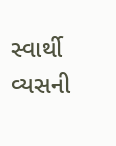સ્વાર્થી વ્યસની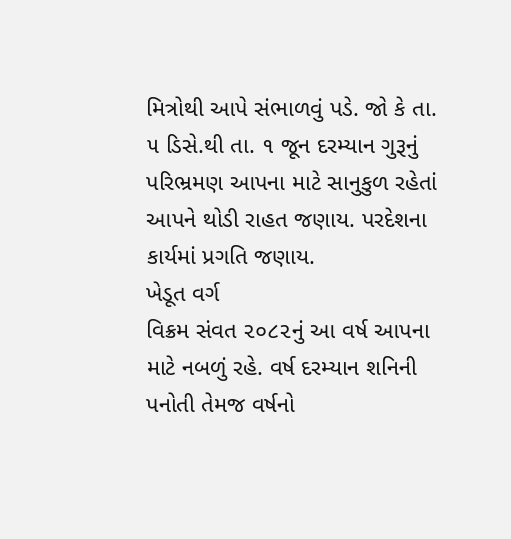મિત્રોથી આપે સંભાળવું પડે. જો કે તા. ૫ ડિસે.થી તા. ૧ જૂન દરમ્યાન ગુરૂનું પરિભ્રમણ આપના માટે સાનુકુળ રહેતાં આપને થોડી રાહત જણાય. પરદેશના કાર્યમાં પ્રગતિ જણાય.
ખેડૂત વર્ગ
વિક્રમ સંવત ૨૦૮૨નું આ વર્ષ આપના માટે નબળું રહે. વર્ષ દરમ્યાન શનિની પનોતી તેમજ વર્ષનો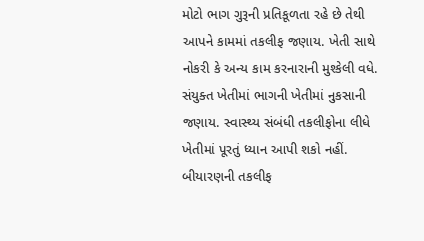મોટો ભાગ ગુરૂની પ્રતિકૂળતા રહે છે તેથી આપને કામમાં તકલીફ જણાય. ખેતી સાથે નોકરી કે અન્ય કામ કરનારાની મુશ્કેલી વધે. સંયુક્ત ખેતીમાં ભાગની ખેતીમાં નુકસાની જણાય. સ્વાસ્થ્ય સંબંધી તકલીફોના લીધે ખેતીમાં પૂરતું ધ્યાન આપી શકો નહીં. બીયારણની તકલીફ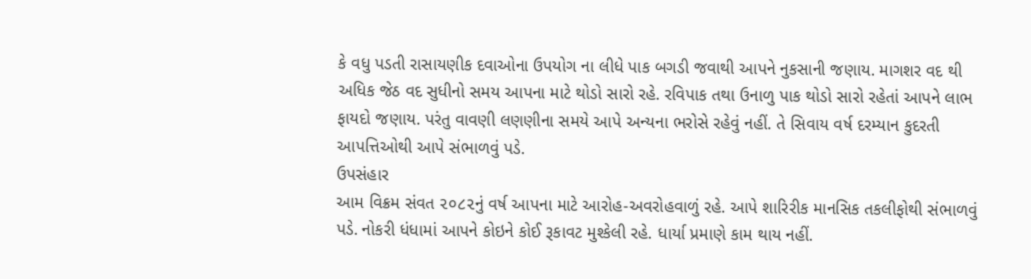કે વધુ પડતી રાસાયણીક દવાઓના ઉપયોગ ના લીધે પાક બગડી જવાથી આપને નુકસાની જણાય. માગશર વદ થી અધિક જેઠ વદ સુધીનો સમય આપના માટે થોડો સારો રહે. રવિપાક તથા ઉનાળુ પાક થોડો સારો રહેતાં આપને લાભ ફાયદો જણાય. પરંતુ વાવણી લણણીના સમયે આપે અન્યના ભરોસે રહેવું નહીં. તે સિવાય વર્ષ દરમ્યાન કુદરતી આપત્તિઓથી આપે સંભાળવું પડે.
ઉપસંહાર
આમ વિક્રમ સંવત ૨૦૮૨નું વર્ષ આપના માટે આરોહ-અવરોહવાળું રહે. આપે શારિરીક માનસિક તકલીફોથી સંભાળવું પડે. નોકરી ધંધામાં આપને કોઇને કોઈ રૂકાવટ મુશ્કેલી રહે. ધાર્યા પ્રમાણે કામ થાય નહીં.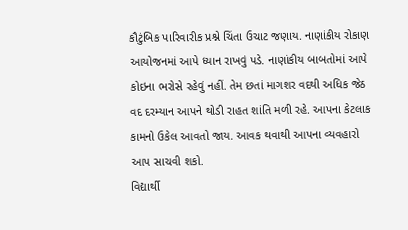કૌટુંબિક પારિવારીક પ્રશ્ને ચિંતા ઉચાટ જણાય. નાણાંકીય રોકાણ આયોજનમાં આપે ધ્યાન રાખવું પડે. નાણાંકીય બાબતોમાં આપે કોઇના ભરોસે રહેવું નહીં. તેમ છતાં માગશર વદથી અધિક જેઠ વદ દરમ્યાન આપને થોડી રાહત શાંતિ મળી રહે. આપના કેટલાક કામનો ઉકેલ આવતો જાય. આવક થવાથી આપના વ્યવહારો આપ સાચવી શકો.
વિદ્યાર્થી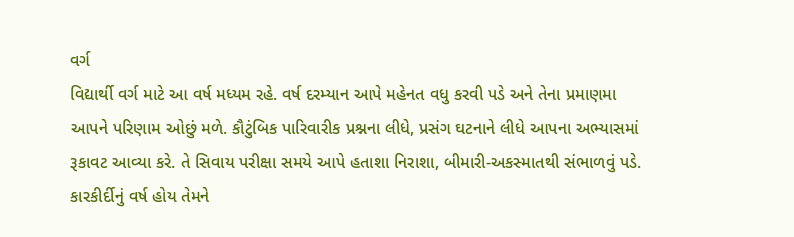વર્ગ
વિદ્યાર્થી વર્ગ માટે આ વર્ષ મધ્યમ રહે. વર્ષ દરમ્યાન આપે મહેનત વધુ કરવી પડે અને તેના પ્રમાણમા આપને પરિણામ ઓછું મળે. કૌટુંબિક પારિવારીક પ્રશ્નના લીધે, પ્રસંગ ઘટનાને લીધે આપના અભ્યાસમાં રૂકાવટ આવ્યા કરે. તે સિવાય પરીક્ષા સમયે આપે હતાશા નિરાશા, બીમારી-અકસ્માતથી સંભાળવું પડે. કારકીર્દીનું વર્ષ હોય તેમને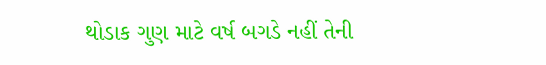થોડાક ગુણ માટે વર્ષ બગડે નહીં તેની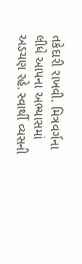તકેદારી રાખવી. મિત્રવર્ગના લીધે આપના અભ્યાસમાં અડચણ રહે. સ્વાર્થી વ્યસની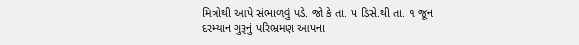મિત્રોથી આપે સંભાળવું પડે. જો કે તા. ૫ ડિસે.થી તા. ૧ જૂન દરમ્યાન ગુરૂનું પરિભ્રમણ આપના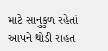માટે સાનુકુળ રહેતાં આપને થોડી રાહત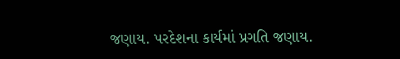જણાય. પરદેશના કાર્યમાં પ્રગતિ જણાય.